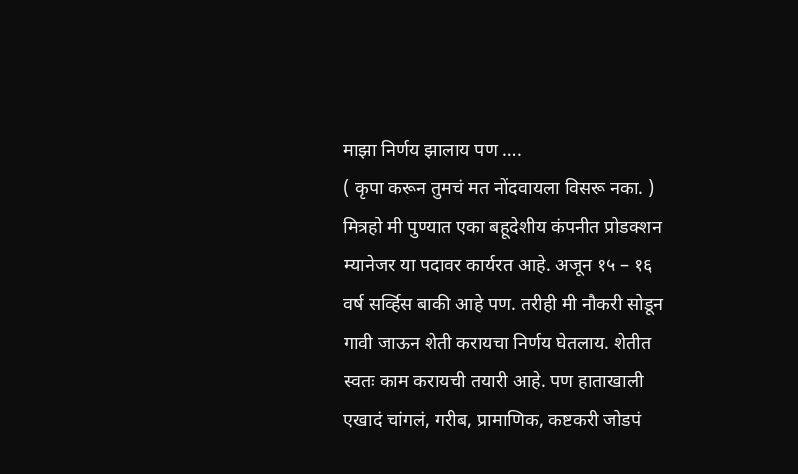माझा निर्णय झालाय पण ….
( कृपा करून तुमचं मत नोंदवायला विसरू नका. )
मित्रहो मी पुण्यात एका बहूदेशीय कंपनीत प्रोडक्शन म्यानेजर या पदावर कार्यरत आहे. अजून १५ – १६ वर्ष सर्व्हिस बाकी आहे पण. तरीही मी नौकरी सोडून गावी जाऊन शेती करायचा निर्णय घेतलाय. शेतीत स्वतः काम करायची तयारी आहे. पण हाताखाली एखादं चांगलं, गरीब, प्रामाणिक, कष्टकरी जोडपं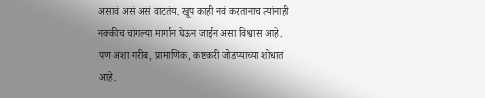असावं असं असं वाटतंय. खूप काही नवं करतानाच त्यांनाही नक्कीच चांगल्या मार्गान घेऊन जाईन असा विश्वास आहे. पण अशा गरीब, प्रामाणिक, कष्टकरी जोडप्याच्या शोधात आहे.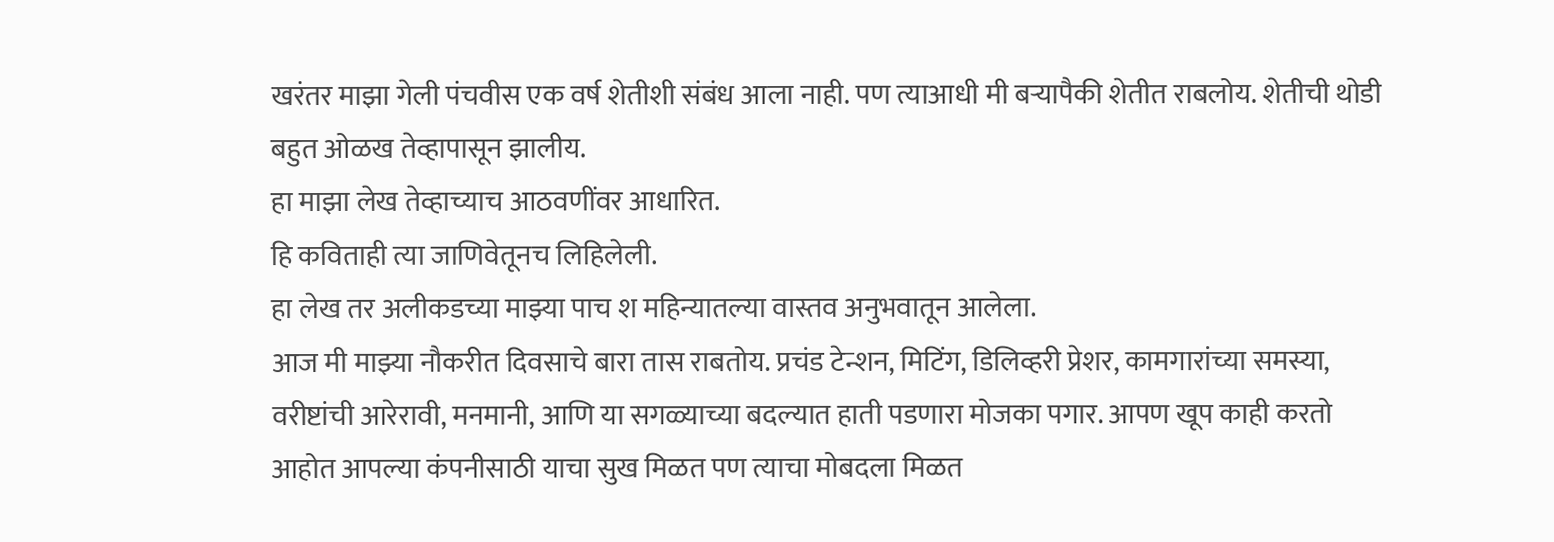खरंतर माझा गेली पंचवीस एक वर्ष शेतीशी संबंध आला नाही. पण त्याआधी मी बऱ्यापैकी शेतीत राबलोय. शेतीची थोडी बहुत ओळख तेव्हापासून झालीय.
हा माझा लेख तेव्हाच्याच आठवणींवर आधारित.
हि कविताही त्या जाणिवेतूनच लिहिलेली.
हा लेख तर अलीकडच्या माझ्या पाच श महिन्यातल्या वास्तव अनुभवातून आलेला.
आज मी माझ्या नौकरीत दिवसाचे बारा तास राबतोय. प्रचंड टेन्शन, मिटिंग, डिलिव्हरी प्रेशर, कामगारांच्या समस्या, वरीष्टांची आरेरावी, मनमानी, आणि या सगळ्याच्या बदल्यात हाती पडणारा मोजका पगार. आपण खूप काही करतो आहोत आपल्या कंपनीसाठी याचा सुख मिळत पण त्याचा मोबदला मिळत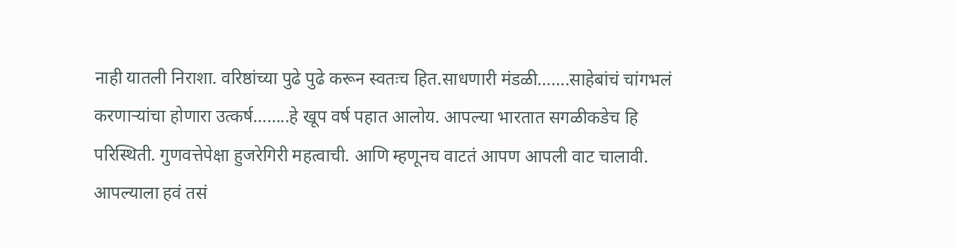नाही यातली निराशा. वरिष्ठांच्या पुढे पुढे करून स्वतःच हित.साधणारी मंडळी…….साहेबांचं चांगभलं करणाऱ्यांचा होणारा उत्कर्ष……..हे खूप वर्ष पहात आलोय. आपल्या भारतात सगळीकडेच हि परिस्थिती. गुणवत्तेपेक्षा हुजरेगिरी महत्वाची. आणि म्हणूनच वाटतं आपण आपली वाट चालावी. आपल्याला हवं तसं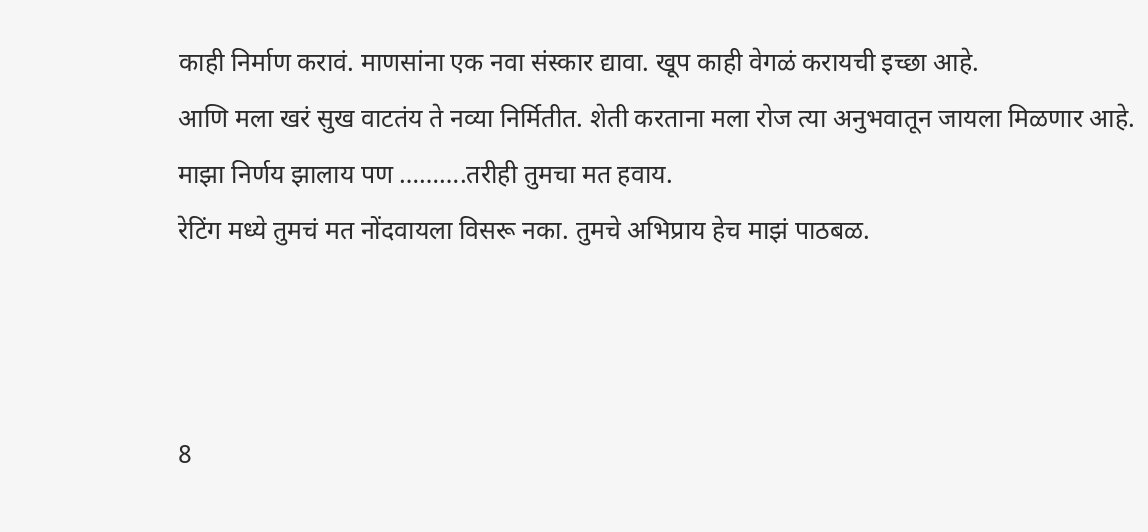काही निर्माण करावं. माणसांना एक नवा संस्कार द्यावा. खूप काही वेगळं करायची इच्छा आहे.
आणि मला खरं सुख वाटतंय ते नव्या निर्मितीत. शेती करताना मला रोज त्या अनुभवातून जायला मिळणार आहे.
माझा निर्णय झालाय पण ……….तरीही तुमचा मत हवाय.
रेटिंग मध्ये तुमचं मत नोंदवायला विसरू नका. तुमचे अभिप्राय हेच माझं पाठबळ.



8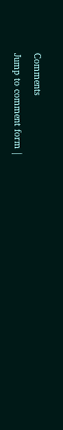Comments
Jump to comment form |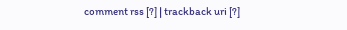comment rss [?] | trackback uri [?]